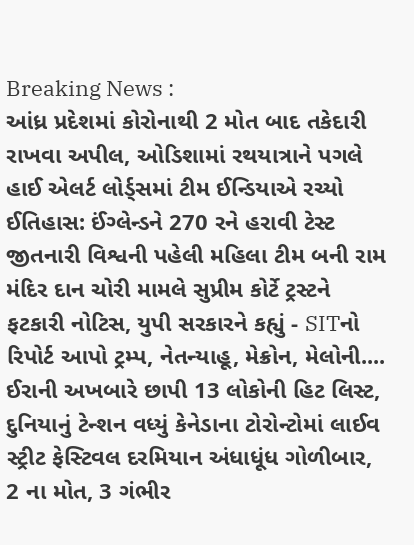Breaking News :
આંધ્ર પ્રદેશમાં કોરોનાથી 2 મોત બાદ તકેદારી રાખવા અપીલ, ઓડિશામાં રથયાત્રાને પગલે હાઈ એલર્ટ લોર્ડ્સમાં ટીમ ઈન્ડિયાએ રચ્યો ઈતિહાસ: ઈંગ્લેન્ડને 270 રને હરાવી ટેસ્ટ જીતનારી વિશ્વની પહેલી મહિલા ટીમ બની રામ મંદિર દાન ચોરી મામલે સુપ્રીમ કોર્ટે ટ્રસ્ટને ફટકારી નોટિસ, યુપી સરકારને કહ્યું - SITનો રિપોર્ટ આપો ટ્રમ્પ, નેતન્યાહૂ, મેક્રોન, મેલોની.... ઈરાની અખબારે છાપી 13 લોકોની હિટ લિસ્ટ, દુનિયાનું ટેન્શન વધ્યું કેનેડાના ટોરોન્ટોમાં લાઈવ સ્ટ્રીટ ફેસ્ટિવલ દરમિયાન અંધાધૂંધ ગોળીબાર, 2 ના મોત, 3 ગંભીર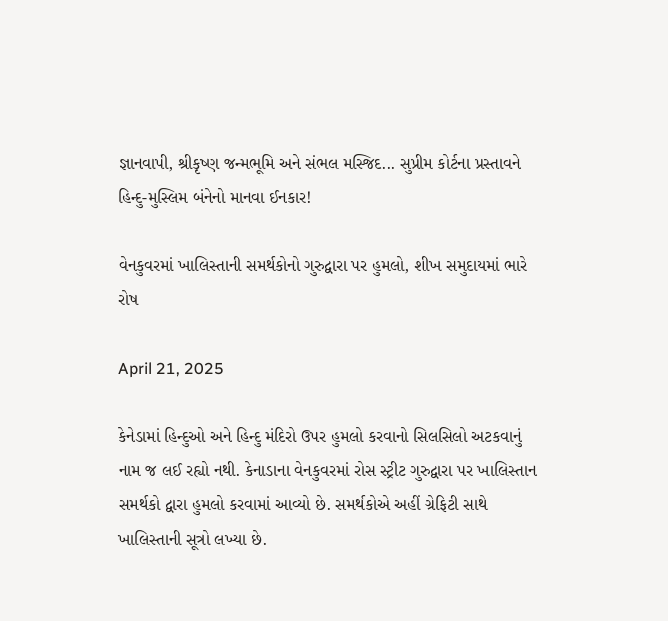જ્ઞાનવાપી, શ્રીકૃષ્ણ જન્મભૂમિ અને સંભલ મસ્જિદ... સુપ્રીમ કોર્ટના પ્રસ્તાવને હિન્દુ-મુસ્લિમ બંનેનો માનવા ઈનકાર!

વેનકુવરમાં ખાલિસ્તાની સમર્થકોનો ગુરુદ્વારા પર હુમલો, શીખ સમુદાયમાં ભારે રોષ

April 21, 2025

કેનેડામાં હિન્દુઓ અને હિન્દુ મંદિરો ઉપર હુમલો કરવાનો સિલસિલો અટકવાનું નામ જ લઈ રહ્યો નથી. કેનાડાના વેનકુવરમાં રોસ સ્ટ્રીટ ગુરુદ્વારા પર ખાલિસ્તાન સમર્થકો દ્વારા હુમલો કરવામાં આવ્યો છે. સમર્થકોએ અહીં ગ્રેફિટી સાથે ખાલિસ્તાની સૂત્રો લખ્યા છે.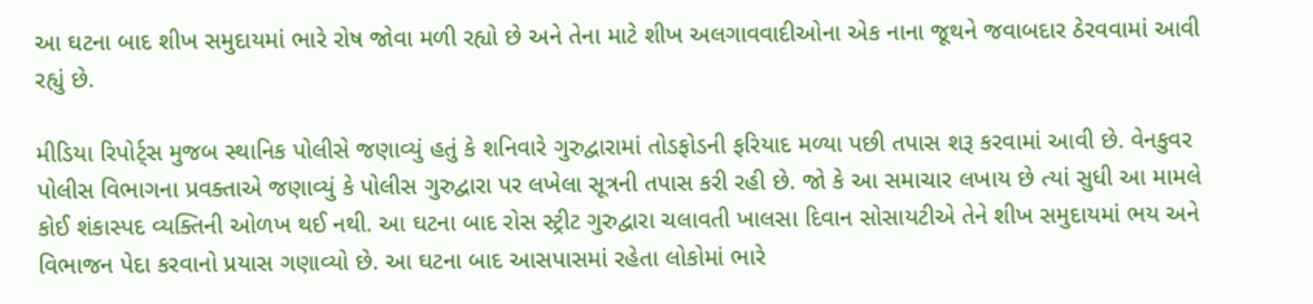આ ઘટના બાદ શીખ સમુદાયમાં ભારે રોષ જોવા મળી રહ્યો છે અને તેના માટે શીખ અલગાવવાદીઓના એક નાના જૂથને જવાબદાર ઠેરવવામાં આવી રહ્યું છે.

મીડિયા રિપોર્ટ્સ મુજબ સ્થાનિક પોલીસે જણાવ્યું હતું કે શનિવારે ગુરુદ્વારામાં તોડફોડની ફરિયાદ મળ્યા પછી તપાસ શરૂ કરવામાં આવી છે. વેનકુવર પોલીસ વિભાગના પ્રવક્તાએ જણાવ્યું કે પોલીસ ગુરુદ્વારા પર લખેલા સૂત્રની તપાસ કરી રહી છે. જો કે આ સમાચાર લખાય છે ત્યાં સુધી આ મામલે કોઈ શંકાસ્પદ વ્યક્તિની ઓળખ થઈ નથી. આ ઘટના બાદ રોસ સ્ટ્રીટ ગુરુદ્વારા ચલાવતી ખાલસા દિવાન સોસાયટીએ તેને શીખ સમુદાયમાં ભય અને વિભાજન પેદા કરવાનો પ્રયાસ ગણાવ્યો છે. આ ઘટના બાદ આસપાસમાં રહેતા લોકોમાં ભારે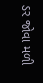ડર જોવા મળી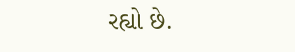રહ્યો છે.